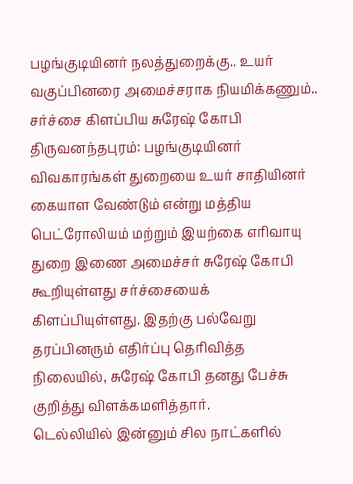பழங்குடியினர் நலத்துறைக்கு.. உயர் வகுப்பினரை அமைச்சராக நியமிக்கணும்.. சர்ச்சை கிளப்பிய சுரேஷ் கோபி
திருவனந்தபுரம்: பழங்குடியினர் விவகாரங்கள் துறையை உயர் சாதியினர் கையாள வேண்டும் என்று மத்திய பெட்ரோலியம் மற்றும் இயற்கை எரிவாயு துறை இணை அமைச்சர் சுரேஷ் கோபி கூறியுள்ளது சர்ச்சையைக் கிளப்பியுள்ளது. இதற்கு பல்வேறு தரப்பினரும் எதிர்ப்பு தெரிவித்த நிலையில், சுரேஷ் கோபி தனது பேச்சு குறித்து விளக்கமளித்தார்.
டெல்லியில் இன்னும் சில நாட்களில்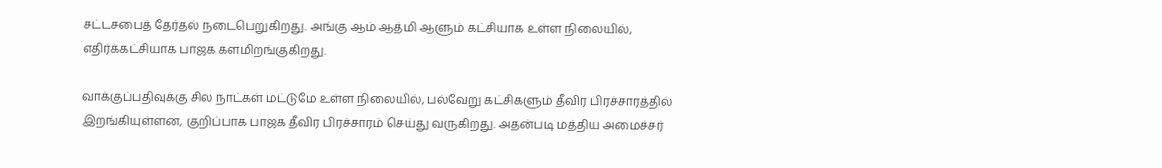சட்டசபைத் தேர்தல் நடைபெறுகிறது. அங்கு ஆம் ஆத்மி ஆளும் கட்சியாக உள்ள நிலையில், எதிர்க்கட்சியாக பாஜக களமிறங்குகிறது.

வாக்குப்பதிவுக்கு சில நாட்கள் மட்டுமே உள்ள நிலையில், பல்வேறு கட்சிகளும் தீவிர பிரச்சாரத்தில் இறங்கியுள்ளன, குறிப்பாக பாஜக தீவிர பிரச்சாரம் செய்து வருகிறது. அதன்படி மத்திய அமைச்சர்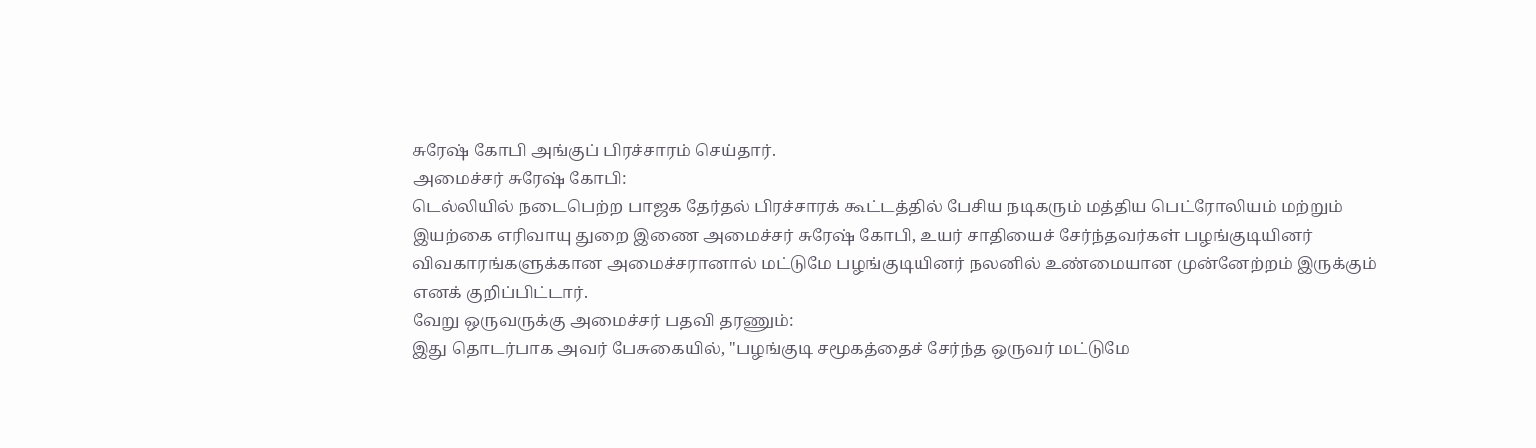சுரேஷ் கோபி அங்குப் பிரச்சாரம் செய்தார்.
அமைச்சர் சுரேஷ் கோபி:
டெல்லியில் நடைபெற்ற பாஜக தேர்தல் பிரச்சாரக் கூட்டத்தில் பேசிய நடிகரும் மத்திய பெட்ரோலியம் மற்றும் இயற்கை எரிவாயு துறை இணை அமைச்சர் சுரேஷ் கோபி, உயர் சாதியைச் சேர்ந்தவர்கள் பழங்குடியினர் விவகாரங்களுக்கான அமைச்சரானால் மட்டுமே பழங்குடியினர் நலனில் உண்மையான முன்னேற்றம் இருக்கும் எனக் குறிப்பிட்டார்.
வேறு ஒருவருக்கு அமைச்சர் பதவி தரணும்:
இது தொடர்பாக அவர் பேசுகையில், "பழங்குடி சமூகத்தைச் சேர்ந்த ஒருவர் மட்டுமே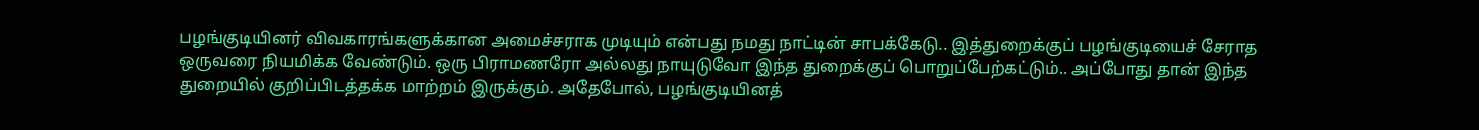பழங்குடியினர் விவகாரங்களுக்கான அமைச்சராக முடியும் என்பது நமது நாட்டின் சாபக்கேடு.. இத்துறைக்குப் பழங்குடியைச் சேராத ஒருவரை நியமிக்க வேண்டும். ஒரு பிராமணரோ அல்லது நாயுடுவோ இந்த துறைக்குப் பொறுப்பேற்கட்டும்.. அப்போது தான் இந்த துறையில் குறிப்பிடத்தக்க மாற்றம் இருக்கும். அதேபோல், பழங்குடியினத்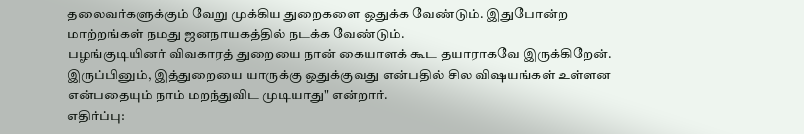தலைவர்களுக்கும் வேறு முக்கிய துறைகளை ஒதுக்க வேண்டும். இதுபோன்ற மாற்றங்கள் நமது ஜனநாயகத்தில் நடக்க வேண்டும்.
பழங்குடியினர் விவகாரத் துறையை நான் கையாளக் கூட தயாராகவே இருக்கிறேன். இருப்பினும், இத்துறையை யாருக்கு ஒதுக்குவது என்பதில் சில விஷயங்கள் உள்ளன என்பதையும் நாம் மறந்துவிட முடியாது" என்றார்.
எதிர்ப்பு: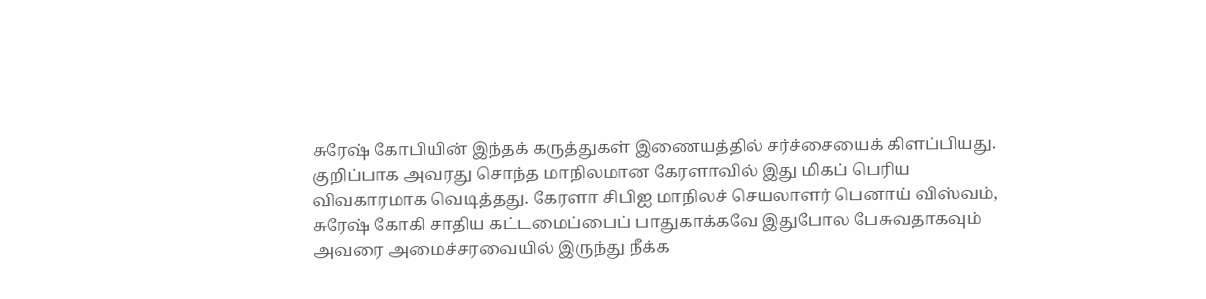சுரேஷ் கோபியின் இந்தக் கருத்துகள் இணையத்தில் சர்ச்சையைக் கிளப்பியது. குறிப்பாக அவரது சொந்த மாநிலமான கேரளாவில் இது மிகப் பெரிய விவகாரமாக வெடித்தது. கேரளா சிபிஐ மாநிலச் செயலாளர் பெனாய் விஸ்வம், சுரேஷ் கோகி சாதிய கட்டமைப்பைப் பாதுகாக்கவே இதுபோல பேசுவதாகவும் அவரை அமைச்சரவையில் இருந்து நீக்க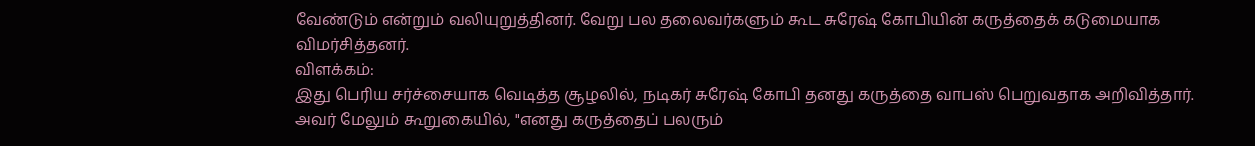வேண்டும் என்றும் வலியுறுத்தினர். வேறு பல தலைவர்களும் கூட சுரேஷ் கோபியின் கருத்தைக் கடுமையாக விமர்சித்தனர்.
விளக்கம்:
இது பெரிய சர்ச்சையாக வெடித்த சூழலில், நடிகர் சுரேஷ் கோபி தனது கருத்தை வாபஸ் பெறுவதாக அறிவித்தார். அவர் மேலும் கூறுகையில், "எனது கருத்தைப் பலரும்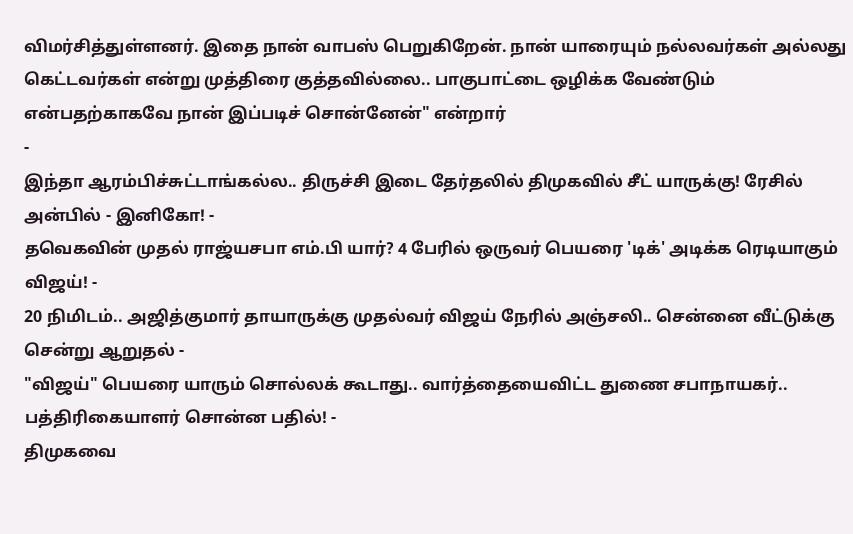விமர்சித்துள்ளனர். இதை நான் வாபஸ் பெறுகிறேன். நான் யாரையும் நல்லவர்கள் அல்லது கெட்டவர்கள் என்று முத்திரை குத்தவில்லை.. பாகுபாட்டை ஒழிக்க வேண்டும் என்பதற்காகவே நான் இப்படிச் சொன்னேன்" என்றார்
-
இந்தா ஆரம்பிச்சுட்டாங்கல்ல.. திருச்சி இடை தேர்தலில் திமுகவில் சீட் யாருக்கு! ரேசில் அன்பில் - இனிகோ! -
தவெகவின் முதல் ராஜ்யசபா எம்.பி யார்? 4 பேரில் ஒருவர் பெயரை 'டிக்' அடிக்க ரெடியாகும் விஜய்! -
20 நிமிடம்.. அஜித்குமார் தாயாருக்கு முதல்வர் விஜய் நேரில் அஞ்சலி.. சென்னை வீட்டுக்கு சென்று ஆறுதல் -
"விஜய்" பெயரை யாரும் சொல்லக் கூடாது.. வார்த்தையைவிட்ட துணை சபாநாயகர்.. பத்திரிகையாளர் சொன்ன பதில்! -
திமுகவை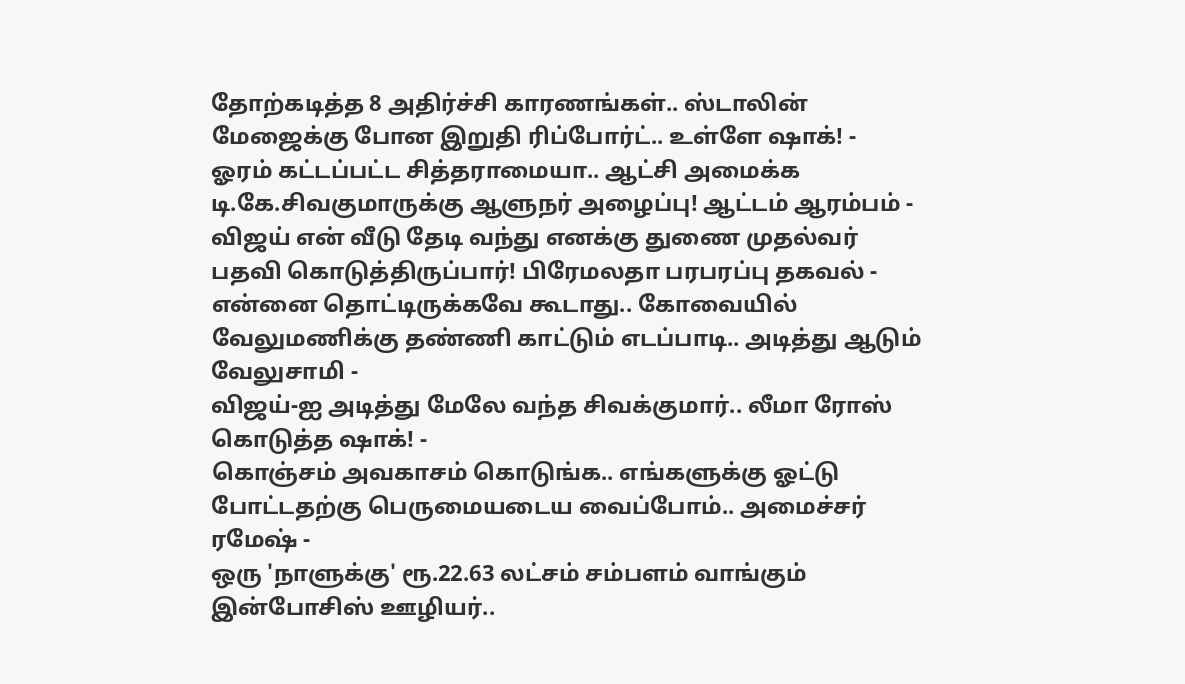தோற்கடித்த 8 அதிர்ச்சி காரணங்கள்.. ஸ்டாலின் மேஜைக்கு போன இறுதி ரிப்போர்ட்.. உள்ளே ஷாக்! -
ஓரம் கட்டப்பட்ட சித்தராமையா.. ஆட்சி அமைக்க டி.கே.சிவகுமாருக்கு ஆளுநர் அழைப்பு! ஆட்டம் ஆரம்பம் -
விஜய் என் வீடு தேடி வந்து எனக்கு துணை முதல்வர் பதவி கொடுத்திருப்பார்! பிரேமலதா பரபரப்பு தகவல் -
என்னை தொட்டிருக்கவே கூடாது.. கோவையில் வேலுமணிக்கு தண்ணி காட்டும் எடப்பாடி.. அடித்து ஆடும் வேலுசாமி -
விஜய்-ஐ அடித்து மேலே வந்த சிவக்குமார்.. லீமா ரோஸ் கொடுத்த ஷாக்! -
கொஞ்சம் அவகாசம் கொடுங்க.. எங்களுக்கு ஓட்டு போட்டதற்கு பெருமையடைய வைப்போம்.. அமைச்சர் ரமேஷ் -
ஒரு 'நாளுக்கு' ரூ.22.63 லட்சம் சம்பளம் வாங்கும் இன்போசிஸ் ஊழியர்..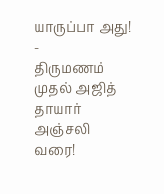யாருப்பா அது! -
திருமணம் முதல் அஜித் தாயார் அஞ்சலி வரை!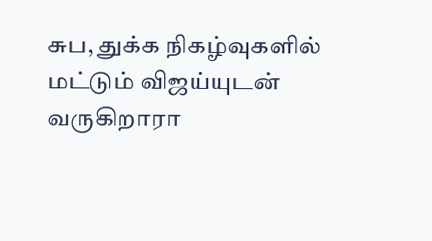சுப, துக்க நிகழ்வுகளில் மட்டும் விஜய்யுடன் வருகிறாரா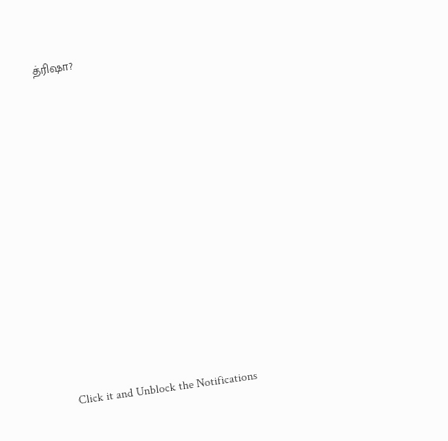த்ரிஷா?












Click it and Unblock the Notifications